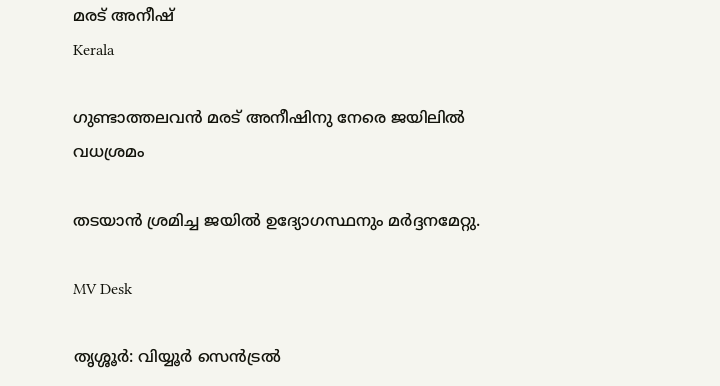മരട് അനീഷ്
Kerala

ഗുണ്ടാത്തലവന്‍ മരട് അനീഷിനു നേരെ ജയിലിൽ വധശ്രമം

തടയാൻ ശ്രമിച്ച ജയിൽ ഉദ്യോഗസ്ഥനും മർദ്ദനമേറ്റു.

MV Desk

തൃശ്ശൂര്‍: വിയ്യൂർ സെൻട്രൽ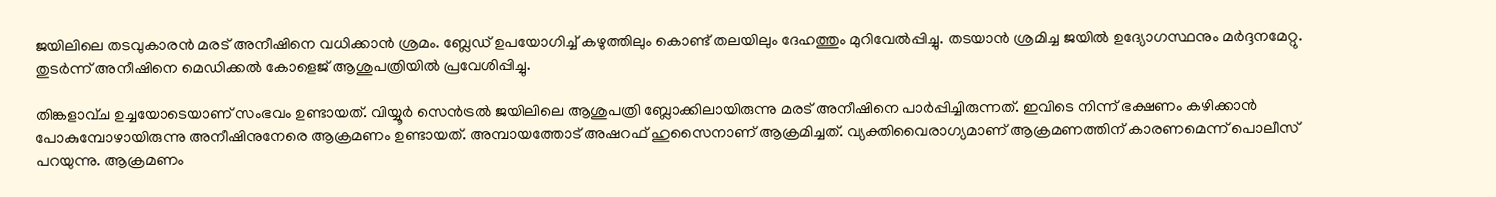ജയിലിലെ തടവുകാരൻ മരട് അനീഷിനെ വധിക്കാൻ ശ്രമം. ബ്ലേഡ് ഉപയോഗിച്ച് കഴുത്തിലും കൊണ്ട് തലയിലും ദേഹത്തും മുറിവേൽപ്പിച്ചു. തടയാൻ ശ്രമിച്ച ജയിൽ ഉദ്യോഗസ്ഥനും മർദ്ദനമേറ്റു. തുടർന്ന് അനീഷിനെ മെഡിക്കൽ കോളെജ് ആശുപത്രിയിൽ പ്രവേശിപ്പിച്ചു.

തിങ്കളാവ്ച ഉച്ചയോടെയാണ് സംഭവം ഉണ്ടായത്. വിയ്യൂർ സെൻട്രൽ ജയിലിലെ ആശുപത്രി ബ്ലോക്കിലായിരുന്നു മരട് അനീഷിനെ പാര്‍പ്പിച്ചിരുന്നത്. ഇവിടെ നിന്ന് ഭക്ഷണം കഴിക്കാൻ പോകുമ്പോഴായിരുന്നു അനീഷിനുനേരെ ആക്രമണം ഉണ്ടായത്. അമ്പായത്തോട് അഷറഫ് ഹുസൈനാണ് ആക്രമിച്ചത്. വ്യക്തിവൈരാഗ്യമാണ് ആക്രമണത്തിന് കാരണമെന്ന് പൊലീസ് പറയുന്നു. ആക്രമണം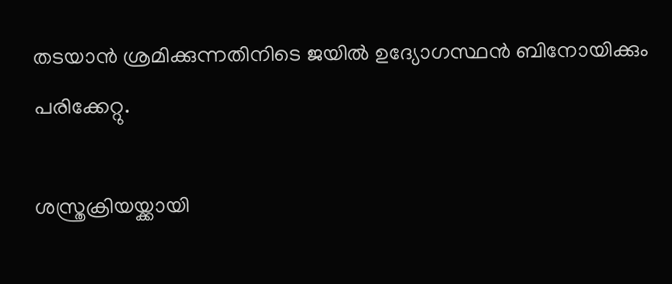തടയാന്‍ ശ്രമിക്കുന്നതിനിടെ ജയിൽ ഉദ്യോഗസ്ഥൻ ബിനോയിക്കും പരിക്കേറ്റു.

ശസ്ത്രക്രിയയ്ക്കായി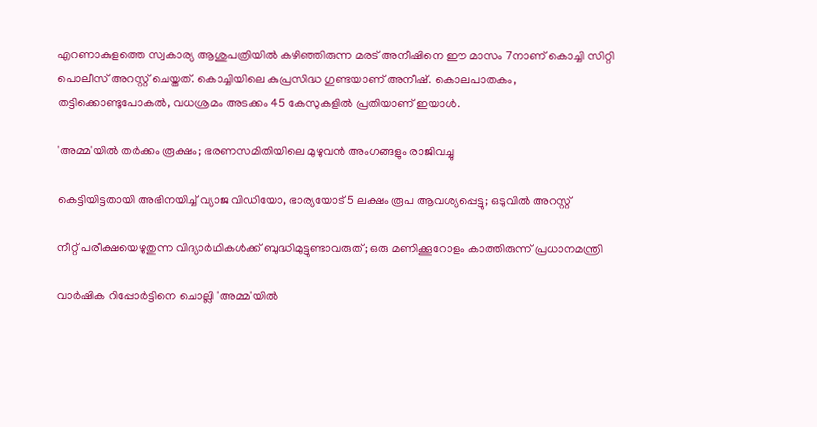എറണാകുളത്തെ സ്വകാര്യ ആശുപത്രിയിൽ കഴിഞ്ഞിരുന്ന മരട് അനീഷിനെ ഈ മാസം 7നാണ് കൊച്ചി സിറ്റി പൊലീസ് അറസ്റ്റ് ചെയ്തത്. കൊച്ചിയിലെ കുപ്രസിദ്ധ ഗുണ്ടയാണ് അനീഷ്. കൊലപാതകം, തട്ടിക്കൊണ്ടുപോകൽ, വധശ്രമം അടക്കം 45 കേസുകളിൽ പ്രതിയാണ് ഇയാൾ.

'അമ്മ'യിൽ തർക്കം രൂക്ഷം; ഭരണസമിതിയിലെ മുഴുവൻ അംഗങ്ങളും രാജിവച്ചു

കെട്ടിയിട്ടതായി അഭിനയിച്ച് വ്യാജ വിഡിയോ, ഭാര്യയോട് 5 ലക്ഷം രൂപ ആവശ്യപ്പെട്ടു; ഒടുവിൽ അറസ്റ്റ്

നീറ്റ് പരീക്ഷയെഴുതുന്ന വിദ്യാർഥികൾക്ക് ബുദ്ധിമുട്ടുണ്ടാവരുത്; ഒരു മണിക്കൂറോളം കാത്തിരുന്ന് പ്രധാനമന്ത്രി

വാർഷിക റിപ്പോർട്ടിനെ ചൊല്ലി 'അമ്മ'യിൽ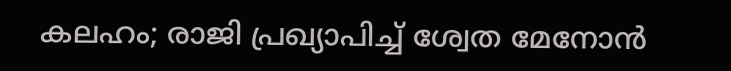കലഹം; രാജി പ്രഖ‍്യാപിച്ച് ശ്വേത മേനോന്‍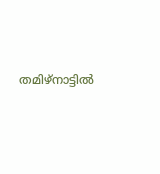തമിഴ്‌നാട്ടില്‍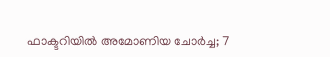ഫാക്ടറിയില്‍ അമോണിയ ചോര്‍ച്ച; 7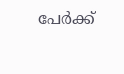പേര്‍ക്ക്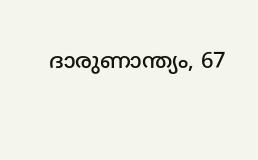ദാരുണാന്ത്യം, 67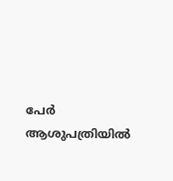പേര്‍ ആശുപത്രിയില്‍